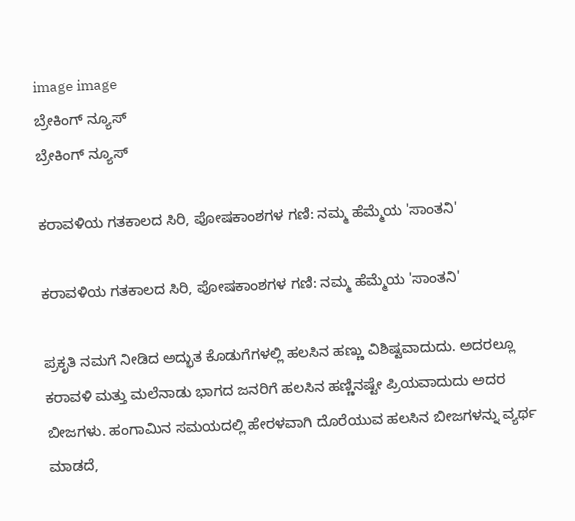image image
ಬ್ರೇಕಿಂಗ್ ನ್ಯೂಸ್
ಬ್ರೇಕಿಂಗ್ ನ್ಯೂಸ್

ಕರಾವಳಿಯ ಗತಕಾಲದ ಸಿರಿ, ಪೋಷಕಾಂಶಗಳ ಗಣಿ: ನಮ್ಮ ಹೆಮ್ಮೆಯ 'ಸಾಂತನಿ'

ಕರಾವಳಿಯ ಗತಕಾಲದ ಸಿರಿ, ಪೋಷಕಾಂಶಗಳ ಗಣಿ: ನಮ್ಮ ಹೆಮ್ಮೆಯ 'ಸಾಂತನಿ'

ಪ್ರಕೃತಿ ನಮಗೆ ನೀಡಿದ ಅದ್ಭುತ ಕೊಡುಗೆಗಳಲ್ಲಿ ಹಲಸಿನ ಹಣ್ಣು ವಿಶಿಷ್ಟವಾದುದು. ಅದರಲ್ಲೂ ಕರಾವಳಿ ಮತ್ತು ಮಲೆನಾಡು ಭಾಗದ ಜನರಿಗೆ ಹಲಸಿನ ಹಣ್ಣಿನಷ್ಟೇ ಪ್ರಿಯವಾದುದು ಅದರ ಬೀಜಗಳು. ಹಂಗಾಮಿನ ಸಮಯದಲ್ಲಿ ಹೇರಳವಾಗಿ ದೊರೆಯುವ ಹಲಸಿನ ಬೀಜಗಳನ್ನು ವ್ಯರ್ಥ ಮಾಡದೆ,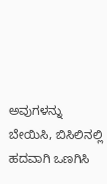ಅವುಗಳನ್ನು ಬೇಯಿಸಿ, ಬಿಸಿಲಿನಲ್ಲಿ ಹದವಾಗಿ ಒಣಗಿಸಿ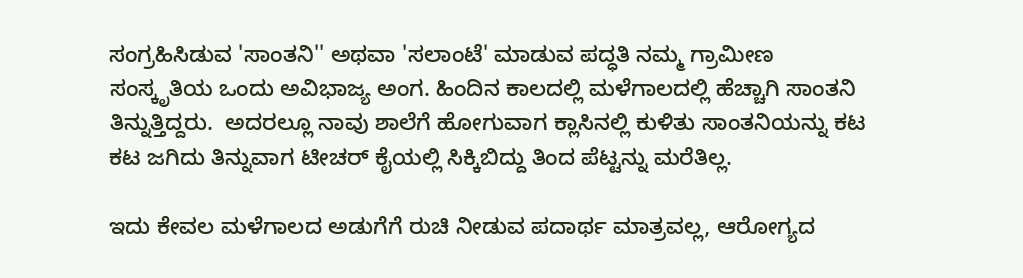ಸಂಗ್ರಹಿಸಿಡುವ 'ಸಾಂತನಿ'' ಅಥವಾ 'ಸಲಾಂಟೆ' ಮಾಡುವ ಪದ್ಧತಿ ನಮ್ಮ ಗ್ರಾಮೀಣ ಸಂಸ್ಕೃತಿಯ ಒಂದು ಅವಿಭಾಜ್ಯ ಅಂಗ. ಹಿಂದಿನ ಕಾಲದಲ್ಲಿ ಮಳೆಗಾಲದಲ್ಲಿ ಹೆಚ್ಚಾಗಿ ಸಾಂತನಿ ತಿನ್ನುತ್ತಿದ್ದರು.  ಅದರಲ್ಲೂ ನಾವು ಶಾಲೆಗೆ ಹೋಗುವಾಗ ಕ್ಲಾಸಿನಲ್ಲಿ ಕುಳಿತು ಸಾಂತನಿಯನ್ನು ಕಟ ಕಟ ಜಗಿದು ತಿನ್ನುವಾಗ ಟೀಚರ್ ಕೈಯಲ್ಲಿ ಸಿಕ್ಕಿಬಿದ್ದು ತಿಂದ ಪೆಟ್ಟನ್ನು ಮರೆತಿಲ್ಲ.

ಇದು ಕೇವಲ ಮಳೆಗಾಲದ ಅಡುಗೆಗೆ ರುಚಿ ನೀಡುವ ಪದಾರ್ಥ ಮಾತ್ರವಲ್ಲ, ಆರೋಗ್ಯದ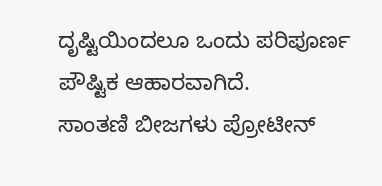ದೃಷ್ಟಿಯಿಂದಲೂ ಒಂದು ಪರಿಪೂರ್ಣ ಪೌಷ್ಟಿಕ ಆಹಾರವಾಗಿದೆ.
ಸಾಂತಣಿ ಬೀಜಗಳು ಪ್ರೋಟೀನ್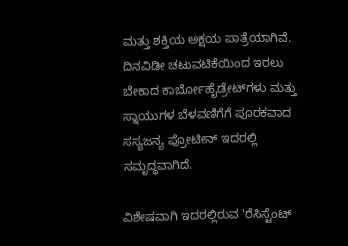ಮತ್ತು ಶಕ್ತಿಯ ಅಕ್ಷಯ ಪಾತ್ರೆಯಾಗಿವೆ. ದಿನವಿಡೀ ಚಟುವಟಿಕೆಯಿಂದ ಇರಲು ಬೇಕಾದ ಕಾರ್ಬೋಹೈಡ್ರೇಟ್‌ಗಳು ಮತ್ತು ಸ್ನಾಯುಗಳ ಬೆಳವಣಿಗೆಗೆ ಪೂರಕವಾದ ಸಸ್ಯಜನ್ಯ ಪ್ರೋಟೀನ್ ಇದರಲ್ಲಿ ಸಮೃದ್ಧವಾಗಿದೆ.

ವಿಶೇಷವಾಗಿ ಇದರಲ್ಲಿರುವ 'ರೆಸಿಸ್ಟೆಂಟ್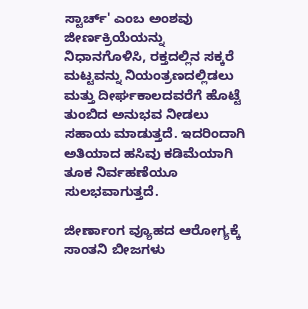ಸ್ಟಾರ್ಚ್' ಎಂಬ ಅಂಶವು ಜೀರ್ಣಕ್ರಿಯೆಯನ್ನು ನಿಧಾನಗೊಳಿಸಿ, ರಕ್ತದಲ್ಲಿನ ಸಕ್ಕರೆ ಮಟ್ಟವನ್ನು ನಿಯಂತ್ರಣದಲ್ಲಿಡಲು ಮತ್ತು ದೀರ್ಘಕಾಲದವರೆಗೆ ಹೊಟ್ಟೆ ತುಂಬಿದ ಅನುಭವ ನೀಡಲು ಸಹಾಯ ಮಾಡುತ್ತದೆ. ಇದರಿಂದಾಗಿ ಅತಿಯಾದ ಹಸಿವು ಕಡಿಮೆಯಾಗಿ ತೂಕ ನಿರ್ವಹಣೆಯೂ ಸುಲಭವಾಗುತ್ತದೆ.

ಜೀರ್ಣಾಂಗ ವ್ಯೂಹದ ಆರೋಗ್ಯಕ್ಕೆ ಸಾಂತನಿ ಬೀಜಗಳು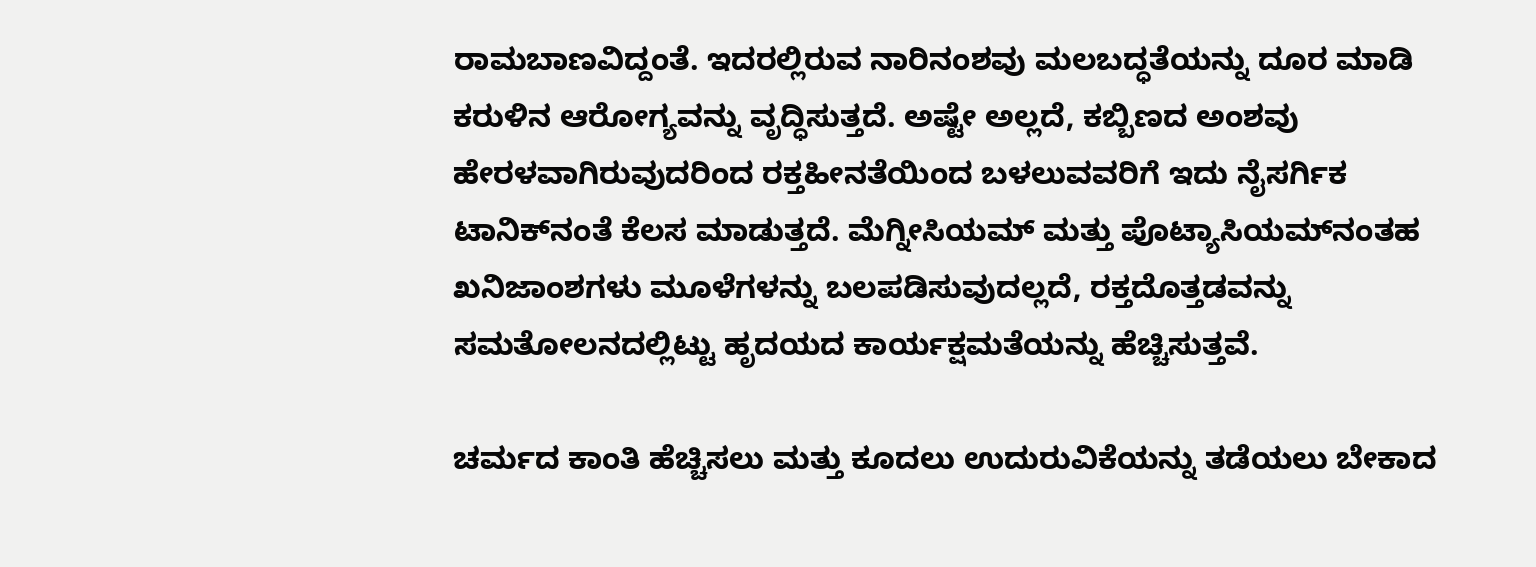ರಾಮಬಾಣವಿದ್ದಂತೆ. ಇದರಲ್ಲಿರುವ ನಾರಿನಂಶವು ಮಲಬದ್ಧತೆಯನ್ನು ದೂರ ಮಾಡಿ ಕರುಳಿನ ಆರೋಗ್ಯವನ್ನು ವೃದ್ಧಿಸುತ್ತದೆ. ಅಷ್ಟೇ ಅಲ್ಲದೆ, ಕಬ್ಬಿಣದ ಅಂಶವು ಹೇರಳವಾಗಿರುವುದರಿಂದ ರಕ್ತಹೀನತೆಯಿಂದ ಬಳಲುವವರಿಗೆ ಇದು ನೈಸರ್ಗಿಕ ಟಾನಿಕ್‌ನಂತೆ ಕೆಲಸ ಮಾಡುತ್ತದೆ. ಮೆಗ್ನೀಸಿಯಮ್ ಮತ್ತು ಪೊಟ್ಯಾಸಿಯಮ್‌ನಂತಹ ಖನಿಜಾಂಶಗಳು ಮೂಳೆಗಳನ್ನು ಬಲಪಡಿಸುವುದಲ್ಲದೆ, ರಕ್ತದೊತ್ತಡವನ್ನು ಸಮತೋಲನದಲ್ಲಿಟ್ಟು ಹೃದಯದ ಕಾರ್ಯಕ್ಷಮತೆಯನ್ನು ಹೆಚ್ಚಿಸುತ್ತವೆ.

ಚರ್ಮದ ಕಾಂತಿ ಹೆಚ್ಚಿಸಲು ಮತ್ತು ಕೂದಲು ಉದುರುವಿಕೆಯನ್ನು ತಡೆಯಲು ಬೇಕಾದ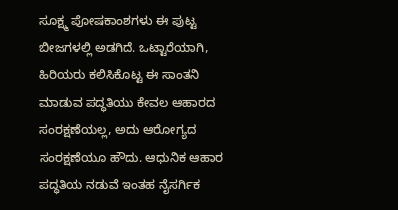ಸೂಕ್ಷ್ಮ ಪೋಷಕಾಂಶಗಳು ಈ ಪುಟ್ಟ ಬೀಜಗಳಲ್ಲಿ ಅಡಗಿದೆ. ಒಟ್ಟಾರೆಯಾಗಿ, ಹಿರಿಯರು ಕಲಿಸಿಕೊಟ್ಟ ಈ ಸಾಂತನಿ ಮಾಡುವ ಪದ್ಧತಿಯು ಕೇವಲ ಆಹಾರದ ಸಂರಕ್ಷಣೆಯಲ್ಲ, ಅದು ಆರೋಗ್ಯದ ಸಂರಕ್ಷಣೆಯೂ ಹೌದು. ಆಧುನಿಕ ಆಹಾರ ಪದ್ಧತಿಯ ನಡುವೆ ಇಂತಹ ನೈಸರ್ಗಿಕ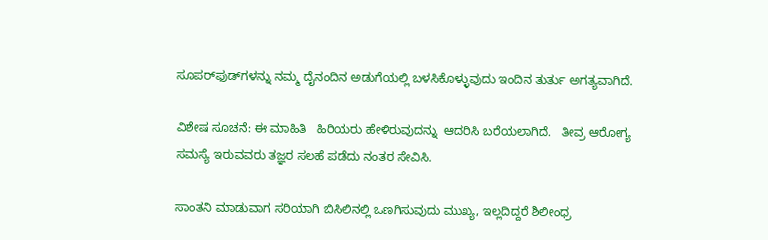ಸೂಪರ್‌ಫುಡ್‌ಗಳನ್ನು ನಮ್ಮ ದೈನಂದಿನ ಅಡುಗೆಯಲ್ಲಿ ಬಳಸಿಕೊಳ್ಳುವುದು ಇಂದಿನ ತುರ್ತು ಅಗತ್ಯವಾಗಿದೆ.

ವಿಶೇಷ ಸೂಚನೆ: ಈ ಮಾಹಿತಿ   ಹಿರಿಯರು ಹೇಳಿರುವುದನ್ನು  ಆದರಿಸಿ ಬರೆಯಲಾಗಿದೆ.   ತೀವ್ರ ಆರೋಗ್ಯ ಸಮಸ್ಯೆ ಇರುವವರು ತಜ್ಞರ ಸಲಹೆ ಪಡೆದು ನಂತರ ಸೇವಿಸಿ.

ಸಾಂತನಿ ಮಾಡುವಾಗ ಸರಿಯಾಗಿ ಬಿಸಿಲಿನಲ್ಲಿ ಒಣಗಿಸುವುದು ಮುಖ್ಯ, ಇಲ್ಲದಿದ್ದರೆ ಶಿಲೀಂಧ್ರ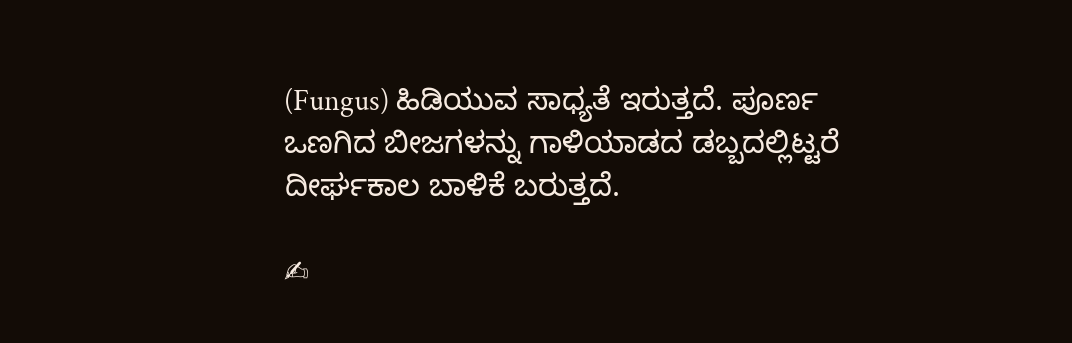(Fungus) ಹಿಡಿಯುವ ಸಾಧ್ಯತೆ ಇರುತ್ತದೆ. ಪೂರ್ಣ ಒಣಗಿದ ಬೀಜಗಳನ್ನು ಗಾಳಿಯಾಡದ ಡಬ್ಬದಲ್ಲಿಟ್ಟರೆ ದೀರ್ಘಕಾಲ ಬಾಳಿಕೆ ಬರುತ್ತದೆ.

✍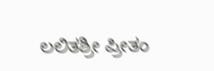ಲಲಿತಶ್ರೀ ಪ್ರೀತಂ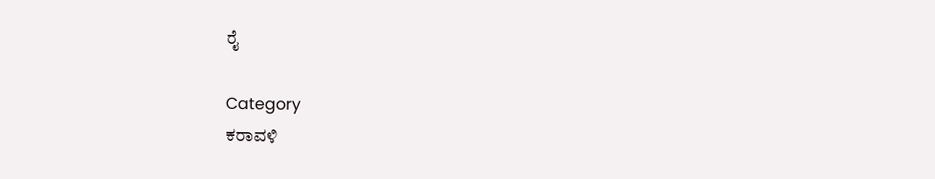ರೈ

Category
ಕರಾವಳಿ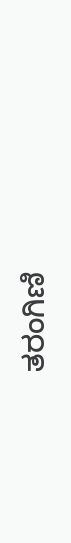ತರಂಗಿಣಿ